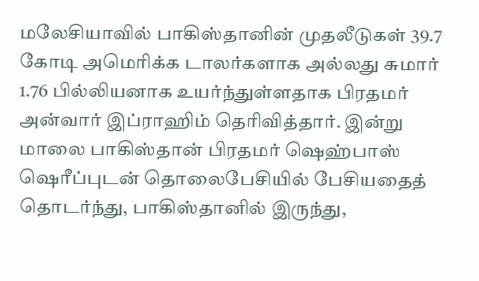மலேசியாவில் பாகிஸ்தானின் முதலீடுகள் 39.7 கோடி அமெரிக்க டாலர்களாக அல்லது சுமார் 1.76 பில்லியனாக உயர்ந்துள்ளதாக பிரதமர் அன்வார் இப்ராஹிம் தெரிவித்தார். இன்று மாலை பாகிஸ்தான் பிரதமர் ஷெஹ்பாஸ் ஷெரீப்புடன் தொலைபேசியில் பேசியதைத் தொடர்ந்து, பாகிஸ்தானில் இருந்து,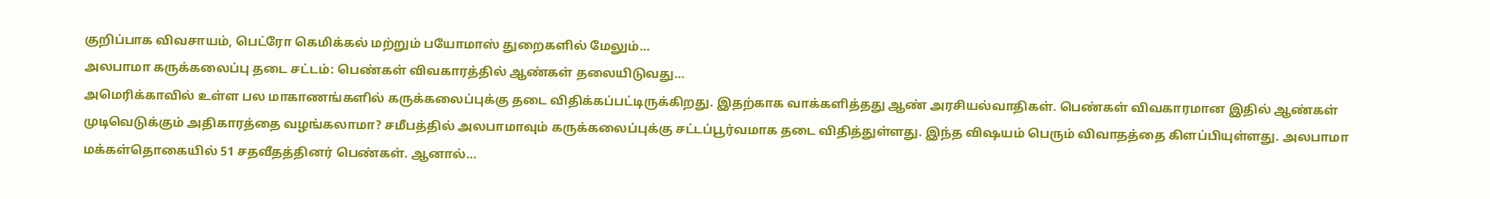குறிப்பாக விவசாயம், பெட்ரோ கெமிக்கல் மற்றும் பயோமாஸ் துறைகளில் மேலும்…
அலபாமா கருக்கலைப்பு தடை சட்டம்: பெண்கள் விவகாரத்தில் ஆண்கள் தலையிடுவது…
அமெரிக்காவில் உள்ள பல மாகாணங்களில் கருக்கலைப்புக்கு தடை விதிக்கப்பட்டிருக்கிறது. இதற்காக வாக்களித்தது ஆண் அரசியல்வாதிகள். பெண்கள் விவகாரமான இதில் ஆண்கள் முடிவெடுக்கும் அதிகாரத்தை வழங்கலாமா? சமீபத்தில் அலபாமாவும் கருக்கலைப்புக்கு சட்டப்பூர்வமாக தடை விதித்துள்ளது. இந்த விஷயம் பெரும் விவாதத்தை கிளப்பியுள்ளது. அலபாமா மக்கள்தொகையில் 51 சதவீதத்தினர் பெண்கள். ஆனால்…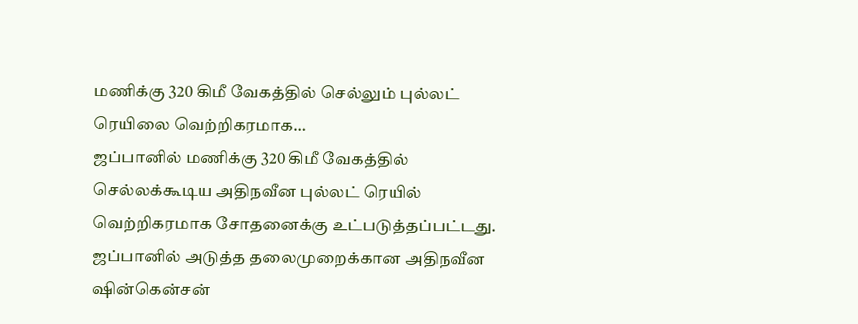மணிக்கு 320 கிமீ வேகத்தில் செல்லும் புல்லட் ரெயிலை வெற்றிகரமாக…
ஜப்பானில் மணிக்கு 320 கிமீ வேகத்தில் செல்லக்கூடிய அதிநவீன புல்லட் ரெயில் வெற்றிகரமாக சோதனைக்கு உட்படுத்தப்பட்டது. ஜப்பானில் அடுத்த தலைமுறைக்கான அதிநவீன ஷின்கென்சன்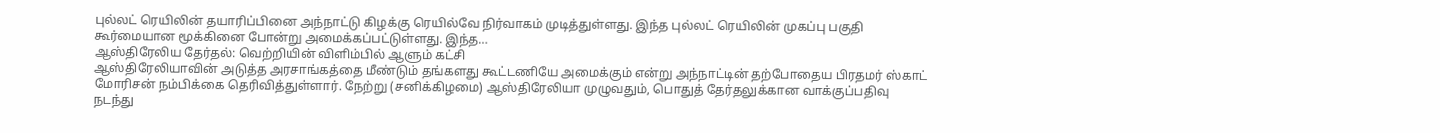புல்லட் ரெயிலின் தயாரிப்பினை அந்நாட்டு கிழக்கு ரெயில்வே நிர்வாகம் முடித்துள்ளது. இந்த புல்லட் ரெயிலின் முகப்பு பகுதி கூர்மையான மூக்கினை போன்று அமைக்கப்பட்டுள்ளது. இந்த…
ஆஸ்திரேலிய தேர்தல்: வெற்றியின் விளிம்பில் ஆளும் கட்சி
ஆஸ்திரேலியாவின் அடுத்த அரசாங்கத்தை மீண்டும் தங்களது கூட்டணியே அமைக்கும் என்று அந்நாட்டின் தற்போதைய பிரதமர் ஸ்காட் மோரிசன் நம்பிக்கை தெரிவித்துள்ளார். நேற்று (சனிக்கிழமை) ஆஸ்திரேலியா முழுவதும், பொதுத் தேர்தலுக்கான வாக்குப்பதிவு நடந்து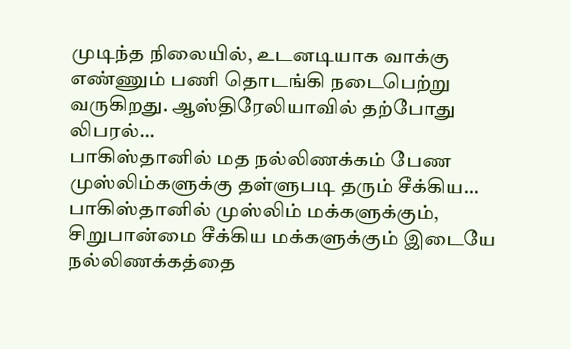முடிந்த நிலையில், உடனடியாக வாக்கு எண்ணும் பணி தொடங்கி நடைபெற்று வருகிறது. ஆஸ்திரேலியாவில் தற்போது லிபரல்…
பாகிஸ்தானில் மத நல்லிணக்கம் பேண முஸ்லிம்களுக்கு தள்ளுபடி தரும் சீக்கிய…
பாகிஸ்தானில் முஸ்லிம் மக்களுக்கும், சிறுபான்மை சீக்கிய மக்களுக்கும் இடையே நல்லிணக்கத்தை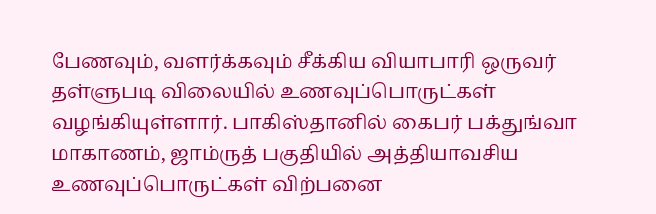பேணவும், வளர்க்கவும் சீக்கிய வியாபாரி ஒருவர் தள்ளுபடி விலையில் உணவுப்பொருட்கள் வழங்கியுள்ளார். பாகிஸ்தானில் கைபர் பக்துங்வா மாகாணம், ஜாம்ருத் பகுதியில் அத்தியாவசிய உணவுப்பொருட்கள் விற்பனை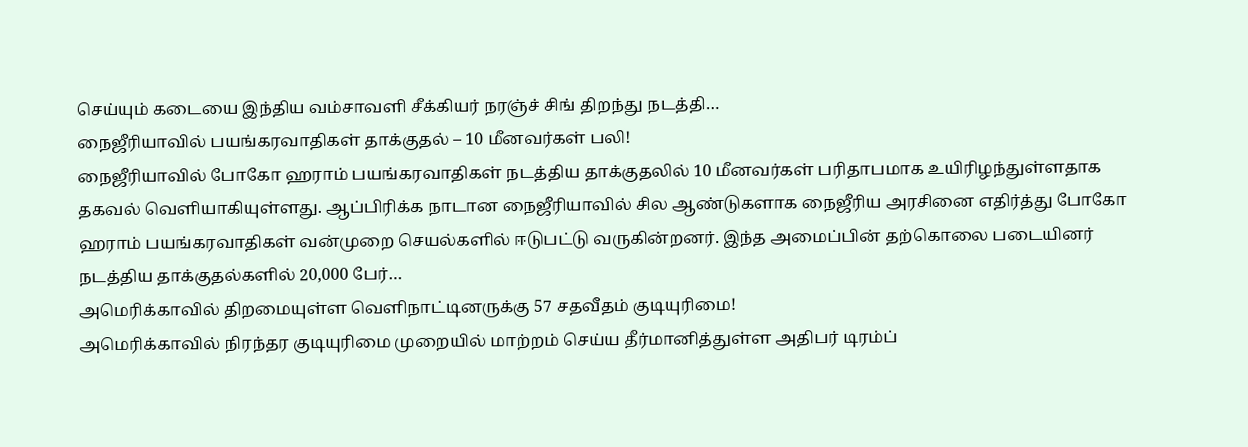செய்யும் கடையை இந்திய வம்சாவளி சீக்கியர் நரஞ்ச் சிங் திறந்து நடத்தி…
நைஜீரியாவில் பயங்கரவாதிகள் தாக்குதல் – 10 மீனவர்கள் பலி!
நைஜீரியாவில் போகோ ஹராம் பயங்கரவாதிகள் நடத்திய தாக்குதலில் 10 மீனவர்கள் பரிதாபமாக உயிரிழந்துள்ளதாக தகவல் வெளியாகியுள்ளது. ஆப்பிரிக்க நாடான நைஜீரியாவில் சில ஆண்டுகளாக நைஜீரிய அரசினை எதிர்த்து போகோ ஹராம் பயங்கரவாதிகள் வன்முறை செயல்களில் ஈடுபட்டு வருகின்றனர். இந்த அமைப்பின் தற்கொலை படையினர் நடத்திய தாக்குதல்களில் 20,000 பேர்…
அமெரிக்காவில் திறமையுள்ள வெளிநாட்டினருக்கு 57 சதவீதம் குடியுரிமை!
அமெரிக்காவில் நிரந்தர குடியுரிமை முறையில் மாற்றம் செய்ய தீர்மானித்துள்ள அதிபர் டிரம்ப்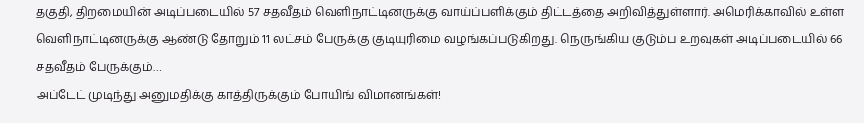தகுதி, திறமையின் அடிப்படையில் 57 சதவீதம் வெளிநாட்டினருக்கு வாய்ப்பளிக்கும் திட்டத்தை அறிவித்துள்ளார். அமெரிக்காவில் உள்ள வெளிநாட்டினருக்கு ஆண்டு தோறும் 11 லட்சம் பேருக்கு குடியுரிமை வழங்கப்படுகிறது. நெருங்கிய குடும்ப உறவுகள் அடிப்படையில் 66 சதவீதம் பேருக்கும்…
அப்டேட் முடிந்து அனுமதிக்கு காத்திருக்கும் போயிங் விமானங்கள்!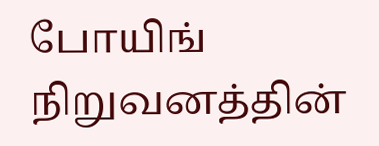போயிங் நிறுவனத்தின்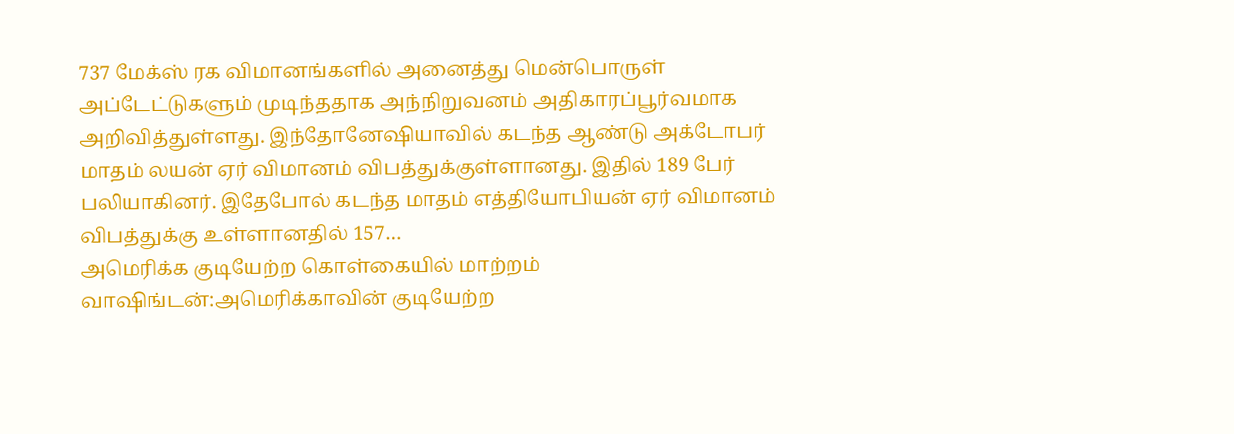737 மேக்ஸ் ரக விமானங்களில் அனைத்து மென்பொருள் அப்டேட்டுகளும் முடிந்ததாக அந்நிறுவனம் அதிகாரப்பூர்வமாக அறிவித்துள்ளது. இந்தோனேஷியாவில் கடந்த ஆண்டு அக்டோபர் மாதம் லயன் ஏர் விமானம் விபத்துக்குள்ளானது. இதில் 189 பேர் பலியாகினர். இதேபோல் கடந்த மாதம் எத்தியோபியன் ஏர் விமானம் விபத்துக்கு உள்ளானதில் 157…
அமெரிக்க குடியேற்ற கொள்கையில் மாற்றம்
வாஷிங்டன்:அமெரிக்காவின் குடியேற்ற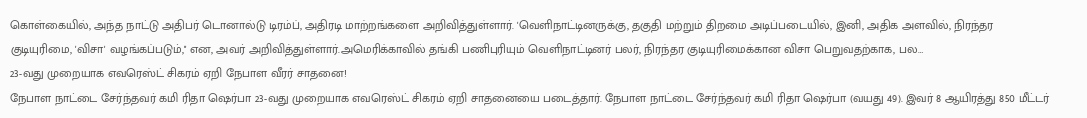கொள்கையில், அந்த நாட்டு அதிபர் டொனால்டு டிரம்ப், அதிரடி மாற்றங்களை அறிவித்துள்ளார். 'வெளிநாட்டினருக்கு, தகுதி மற்றும் திறமை அடிப்படையில், இனி, அதிக அளவில், நிரந்தர குடியுரிமை, 'விசா' வழங்கப்படும்,'' என, அவர் அறிவித்துள்ளார்.அமெரிக்காவில் தங்கி பணிபுரியும் வெளிநாட்டினர் பலர், நிரந்தர குடியுரிமைக்கான விசா பெறுவதற்காக, பல…
23-வது முறையாக எவரெஸ்ட் சிகரம் ஏறி நேபாள வீரர் சாதனை!
நேபாள நாட்டை சேர்ந்தவர் கமி ரிதா ஷெர்பா 23-வது முறையாக எவரெஸ்ட் சிகரம் ஏறி சாதனையை படைத்தார். நேபாள நாட்டை சேர்ந்தவர் கமி ரிதா ஷெர்பா (வயது 49). இவர் 8 ஆயிரத்து 850 மீட்டர்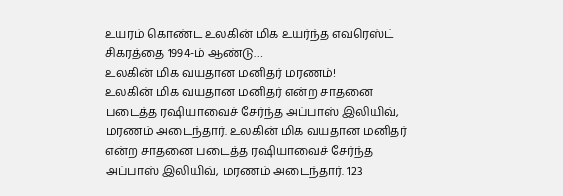உயரம் கொண்ட உலகின் மிக உயர்ந்த எவரெஸ்ட் சிகரத்தை 1994-ம் ஆண்டு…
உலகின் மிக வயதான மனிதர் மரணம்!
உலகின் மிக வயதான மனிதர் என்ற சாதனை படைத்த ரஷியாவைச் சேர்ந்த அப்பாஸ் இலியிவ், மரணம் அடைந்தார். உலகின் மிக வயதான மனிதர் என்ற சாதனை படைத்த ரஷியாவைச் சேர்ந்த அப்பாஸ் இலியிவ், மரணம் அடைந்தார். 123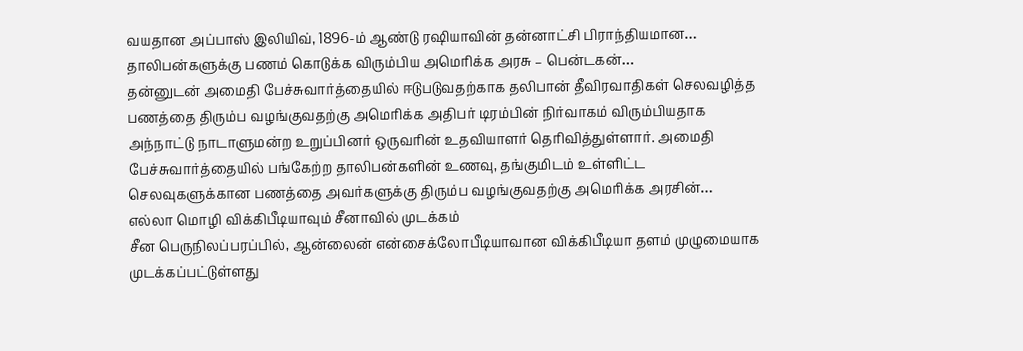வயதான அப்பாஸ் இலியிவ், 1896-ம் ஆண்டு ரஷியாவின் தன்னாட்சி பிராந்தியமான…
தாலிபன்களுக்கு பணம் கொடுக்க விரும்பிய அமெரிக்க அரசு – பென்டகன்…
தன்னுடன் அமைதி பேச்சுவார்த்தையில் ஈடுபடுவதற்காக தலிபான் தீவிரவாதிகள் செலவழித்த பணத்தை திரும்ப வழங்குவதற்கு அமெரிக்க அதிபர் டிரம்பின் நிர்வாகம் விரும்பியதாக அந்நாட்டு நாடாளுமன்ற உறுப்பினர் ஒருவரின் உதவியாளர் தெரிவித்துள்ளார். அமைதி பேச்சுவார்த்தையில் பங்கேற்ற தாலிபன்களின் உணவு, தங்குமிடம் உள்ளிட்ட செலவுகளுக்கான பணத்தை அவர்களுக்கு திரும்ப வழங்குவதற்கு அமெரிக்க அரசின்…
எல்லா மொழி விக்கிபீடியாவும் சீனாவில் முடக்கம்
சீன பெருநிலப்பரப்பில், ஆன்லைன் என்சைக்லோபீடியாவான விக்கிபீடியா தளம் முழுமையாக முடக்கப்பட்டுள்ளது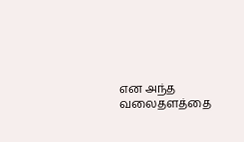என அந்த வலைதளத்தை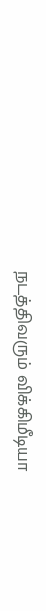நடத்திவரும் விக்கிமீடியா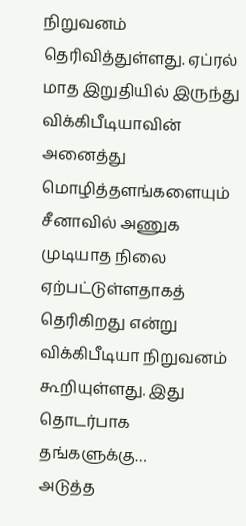நிறுவனம் தெரிவித்துள்ளது. ஏப்ரல் மாத இறுதியில் இருந்து விக்கிபீடியாவின் அனைத்து மொழித்தளங்களையும் சீனாவில் அணுக முடியாத நிலை ஏற்பட்டுள்ளதாகத் தெரிகிறது என்று விக்கிபீடியா நிறுவனம் கூறியுள்ளது. இது தொடர்பாக தங்களுக்கு…
அடுத்த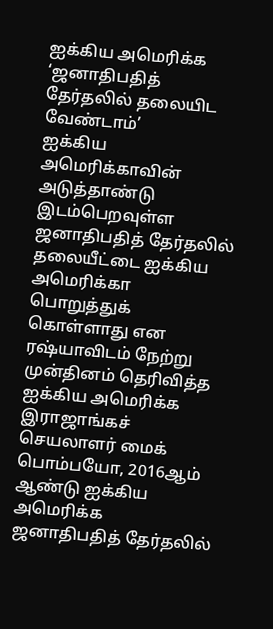ஐக்கிய அமெரிக்க ‘ஜனாதிபதித் தேர்தலில் தலையிட வேண்டாம்’
ஐக்கிய அமெரிக்காவின் அடுத்தாண்டு இடம்பெறவுள்ள ஜனாதிபதித் தேர்தலில் தலையீட்டை ஐக்கிய அமெரிக்கா பொறுத்துக் கொள்ளாது என ரஷ்யாவிடம் நேற்று முன்தினம் தெரிவித்த ஐக்கிய அமெரிக்க இராஜாங்கச் செயலாளர் மைக் பொம்பயோ, 2016ஆம் ஆண்டு ஐக்கிய அமெரிக்க ஜனாதிபதித் தேர்தலில்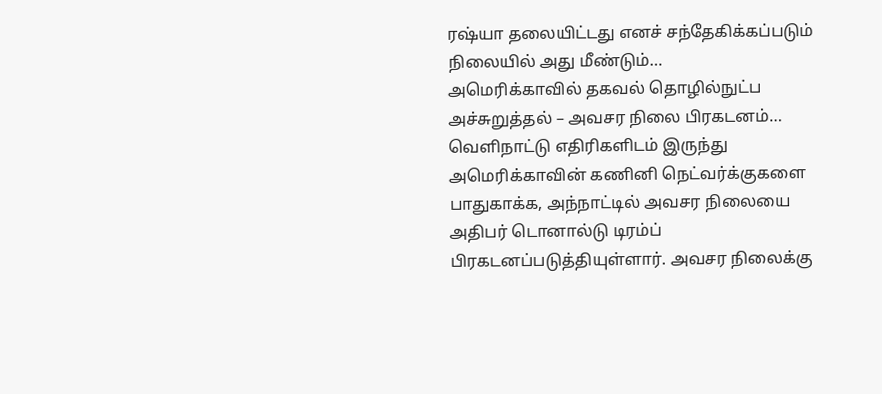ரஷ்யா தலையிட்டது எனச் சந்தேகிக்கப்படும் நிலையில் அது மீண்டும்…
அமெரிக்காவில் தகவல் தொழில்நுட்ப அச்சுறுத்தல் – அவசர நிலை பிரகடனம்…
வெளிநாட்டு எதிரிகளிடம் இருந்து அமெரிக்காவின் கணினி நெட்வர்க்குகளை பாதுகாக்க, அந்நாட்டில் அவசர நிலையை அதிபர் டொனால்டு டிரம்ப் பிரகடனப்படுத்தியுள்ளார். அவசர நிலைக்கு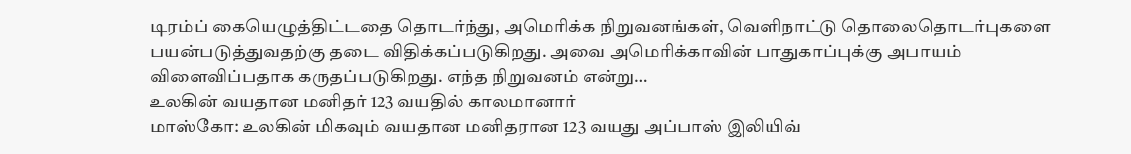டிரம்ப் கையெழுத்திட்டதை தொடர்ந்து, அமெரிக்க நிறுவனங்கள், வெளிநாட்டு தொலைதொடர்புகளை பயன்படுத்துவதற்கு தடை விதிக்கப்படுகிறது. அவை அமெரிக்காவின் பாதுகாப்புக்கு அபாயம் விளைவிப்பதாக கருதப்படுகிறது. எந்த நிறுவனம் என்று…
உலகின் வயதான மனிதர் 123 வயதில் காலமானார்
மாஸ்கோ: உலகின் மிகவும் வயதான மனிதரான 123 வயது அப்பாஸ் இலியிவ்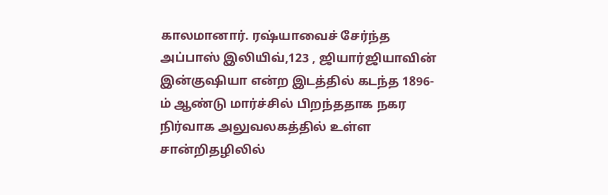காலமானார். ரஷ்யாவைச் சேர்ந்த அப்பாஸ் இலியிவ்,123 , ஜியார்ஜியாவின் இன்குஷியா என்ற இடத்தில் கடந்த 1896-ம் ஆண்டு மார்ச்சில் பிறந்ததாக நகர நிர்வாக அலுவலகத்தில் உள்ள சான்றிதழிலில்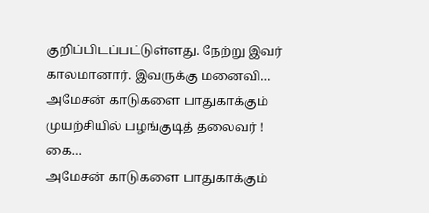குறிப்பிடப்பட்டுள்ளது. நேற்று இவர் காலமானார். இவருக்கு மனைவி…
அமேசன் காடுகளை பாதுகாக்கும் முயற்சியில் பழங்குடித் தலைவர் ! கை…
அமேசன் காடுகளை பாதுகாக்கும்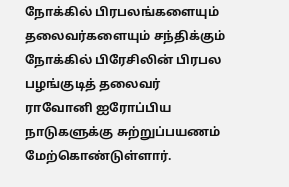நோக்கில் பிரபலங்களையும் தலைவர்களையும் சந்திக்கும் நோக்கில் பிரேசிலின் பிரபல பழங்குடித் தலைவர் ராவோனி ஐரோப்பிய நாடுகளுக்கு சுற்றுப்பயணம் மேற்கொண்டுள்ளார்.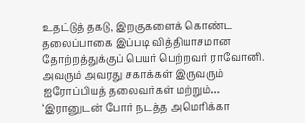உதட்டுத் தகடு, இறகுகளைக் கொண்ட தலைப்பாகை இப்படி வித்தியாசமான தோற்றத்துக்குப் பெயர் பெற்றவர் ராவோனி. அவரும் அவரது சகாக்கள் இருவரும் ஐரோப்பியத் தலைவர்கள் மற்றும்…
‘இரானுடன் போர் நடத்த அமெரிக்கா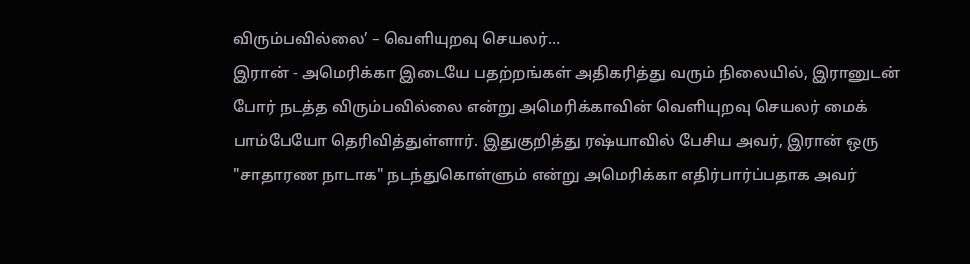விரும்பவில்லை’ – வெளியுறவு செயலர்…
இரான் - அமெரிக்கா இடையே பதற்றங்கள் அதிகரித்து வரும் நிலையில், இரானுடன் போர் நடத்த விரும்பவில்லை என்று அமெரிக்காவின் வெளியுறவு செயலர் மைக் பாம்பேயோ தெரிவித்துள்ளார். இதுகுறித்து ரஷ்யாவில் பேசிய அவர், இரான் ஒரு "சாதாரண நாடாக" நடந்துகொள்ளும் என்று அமெரிக்கா எதிர்பார்ப்பதாக அவர்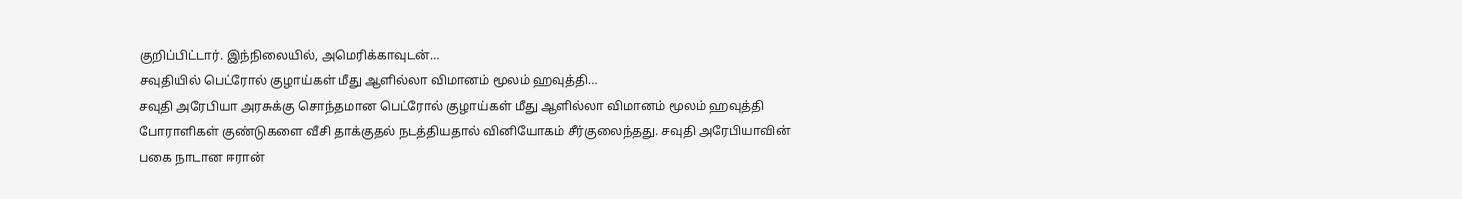குறிப்பிட்டார். இந்நிலையில், அமெரிக்காவுடன்…
சவுதியில் பெட்ரோல் குழாய்கள் மீது ஆளில்லா விமானம் மூலம் ஹவுத்தி…
சவுதி அரேபியா அரசுக்கு சொந்தமான பெட்ரோல் குழாய்கள் மீது ஆளில்லா விமானம் மூலம் ஹவுத்தி போராளிகள் குண்டுகளை வீசி தாக்குதல் நடத்தியதால் வினியோகம் சீர்குலைந்தது. சவுதி அரேபியாவின் பகை நாடான ஈரான்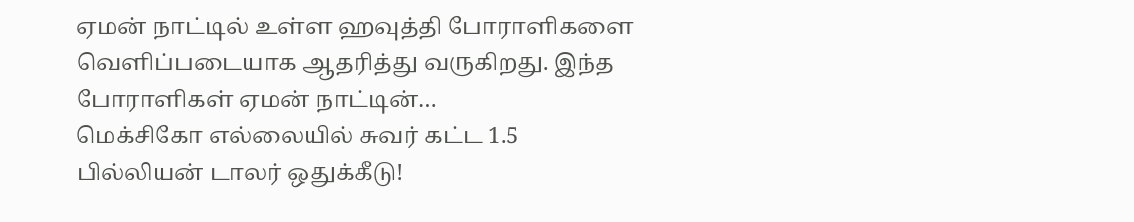ஏமன் நாட்டில் உள்ள ஹவுத்தி போராளிகளை வெளிப்படையாக ஆதரித்து வருகிறது. இந்த போராளிகள் ஏமன் நாட்டின்…
மெக்சிகோ எல்லையில் சுவர் கட்ட 1.5 பில்லியன் டாலர் ஒதுக்கீடு!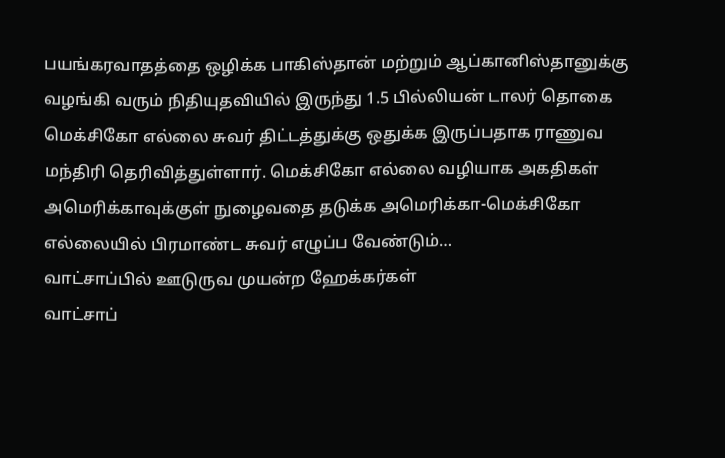பயங்கரவாதத்தை ஒழிக்க பாகிஸ்தான் மற்றும் ஆப்கானிஸ்தானுக்கு வழங்கி வரும் நிதியுதவியில் இருந்து 1.5 பில்லியன் டாலர் தொகை மெக்சிகோ எல்லை சுவர் திட்டத்துக்கு ஒதுக்க இருப்பதாக ராணுவ மந்திரி தெரிவித்துள்ளார். மெக்சிகோ எல்லை வழியாக அகதிகள் அமெரிக்காவுக்குள் நுழைவதை தடுக்க அமெரிக்கா-மெக்சிகோ எல்லையில் பிரமாண்ட சுவர் எழுப்ப வேண்டும்…
வாட்சாப்பில் ஊடுருவ முயன்ற ஹேக்கர்கள்
வாட்சாப்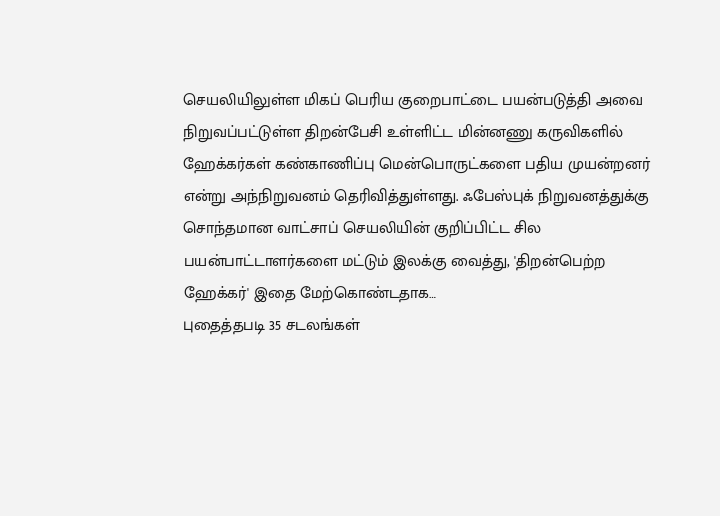செயலியிலுள்ள மிகப் பெரிய குறைபாட்டை பயன்படுத்தி அவை நிறுவப்பட்டுள்ள திறன்பேசி உள்ளிட்ட மின்னணு கருவிகளில் ஹேக்கர்கள் கண்காணிப்பு மென்பொருட்களை பதிய முயன்றனர் என்று அந்நிறுவனம் தெரிவித்துள்ளது. ஃபேஸ்புக் நிறுவனத்துக்கு சொந்தமான வாட்சாப் செயலியின் குறிப்பிட்ட சில பயன்பாட்டாளர்களை மட்டும் இலக்கு வைத்து, 'திறன்பெற்ற ஹேக்கர்' இதை மேற்கொண்டதாக…
புதைத்தபடி 35 சடலங்கள்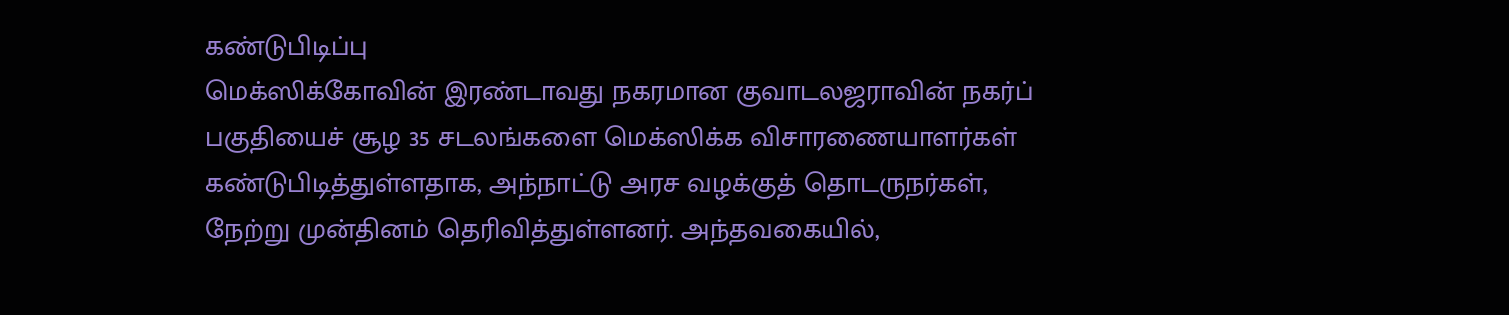கண்டுபிடிப்பு
மெக்ஸிக்கோவின் இரண்டாவது நகரமான குவாடலஜராவின் நகர்ப் பகுதியைச் சூழ 35 சடலங்களை மெக்ஸிக்க விசாரணையாளர்கள் கண்டுபிடித்துள்ளதாக, அந்நாட்டு அரச வழக்குத் தொடருநர்கள், நேற்று முன்தினம் தெரிவித்துள்ளனர். அந்தவகையில்,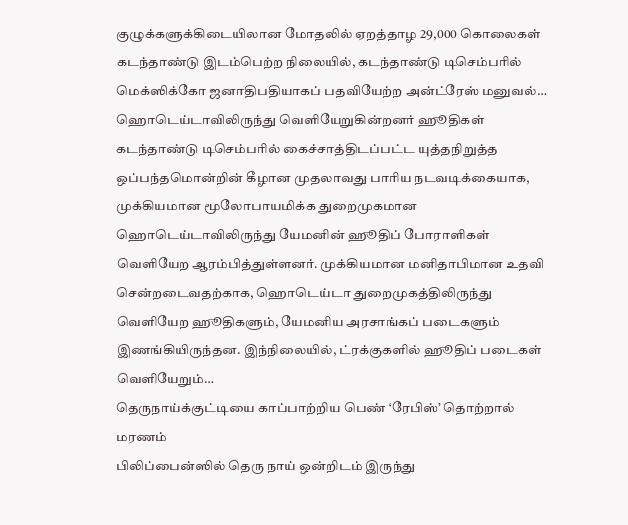குழுக்களுக்கிடையிலான மோதலில் ஏறத்தாழ 29,000 கொலைகள் கடந்தாண்டு இடம்பெற்ற நிலையில், கடந்தாண்டு டிசெம்பரில் மெக்ஸிக்கோ ஜனாதிபதியாகப் பதவியேற்ற அன்ட்ரேஸ் மனுவல்…
ஹொடெய்டாவிலிருந்து வெளியேறுகின்றனர் ஹூதிகள்
கடந்தாண்டு டிசெம்பரில் கைச்சாத்திடப்பட்ட யுத்தநிறுத்த ஒப்பந்தமொன்றின் கீழான முதலாவது பாரிய நடவடிக்கையாக, முக்கியமான மூலோபாயமிக்க துறைமுகமான ஹொடெய்டாவிலிருந்து யேமனின் ஹூதிப் போராளிகள் வெளியேற ஆரம்பித்துள்ளனர். முக்கியமான மனிதாபிமான உதவி சென்றடைவதற்காக, ஹொடெய்டா துறைமுகத்திலிருந்து வெளியேற ஹூதிகளும், யேமனிய அரசாங்கப் படைகளும் இணங்கியிருந்தன. இந்நிலையில், ட்ரக்குகளில் ஹூதிப் படைகள் வெளியேறும்…
தெருநாய்க்குட்டியை காப்பாற்றிய பெண் ‘ரேபிஸ்’ தொற்றால் மரணம்
பிலிப்பைன்ஸில் தெரு நாய் ஒன்றிடம் இருந்து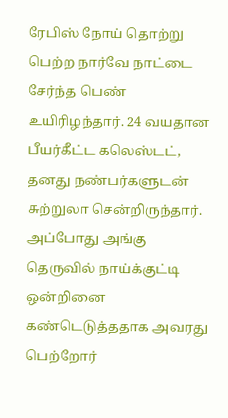ரேபிஸ் நோய் தொற்று பெற்ற நார்வே நாட்டை சேர்ந்த பெண் உயிரிழந்தார். 24 வயதான பீயர்கீட்ட கலெஸ்டட், தனது நண்பர்களுடன் சுற்றுலா சென்றிருந்தார். அப்போது அங்கு தெருவில் நாய்க்குட்டி ஒன்றினை கண்டெடுத்ததாக அவரது பெற்றோர்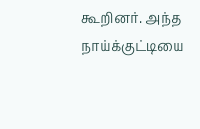கூறினர். அந்த நாய்க்குட்டியை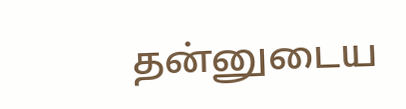தன்னுடைய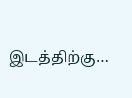இடத்திற்கு…